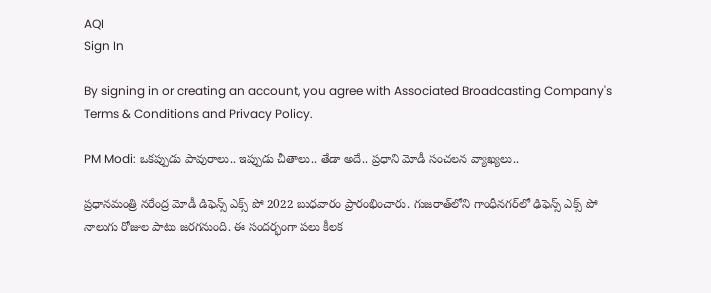AQI
Sign In

By signing in or creating an account, you agree with Associated Broadcasting Company's Terms & Conditions and Privacy Policy.

PM Modi: ఒకప్పుడు పావురాలు.. ఇప్పుడు చీతాలు.. తేడా అదే.. ప్రధాని మోడీ సంచలన వ్యాఖ్యలు..

ప్రధానమంత్రి నరేంద్ర మోడీ డిఫెన్స్‌ ఎక్స్‌ పో 2022 బుధవారం ప్రారంభించారు. గుజరాత్‌‌లోని గాంధీనగర్‌లో ఢిఫెన్స్ ఎక్స్ పో నాలుగు రోజుల పాటు జరగనుంది. ఈ సందర్భంగా పలు కీలక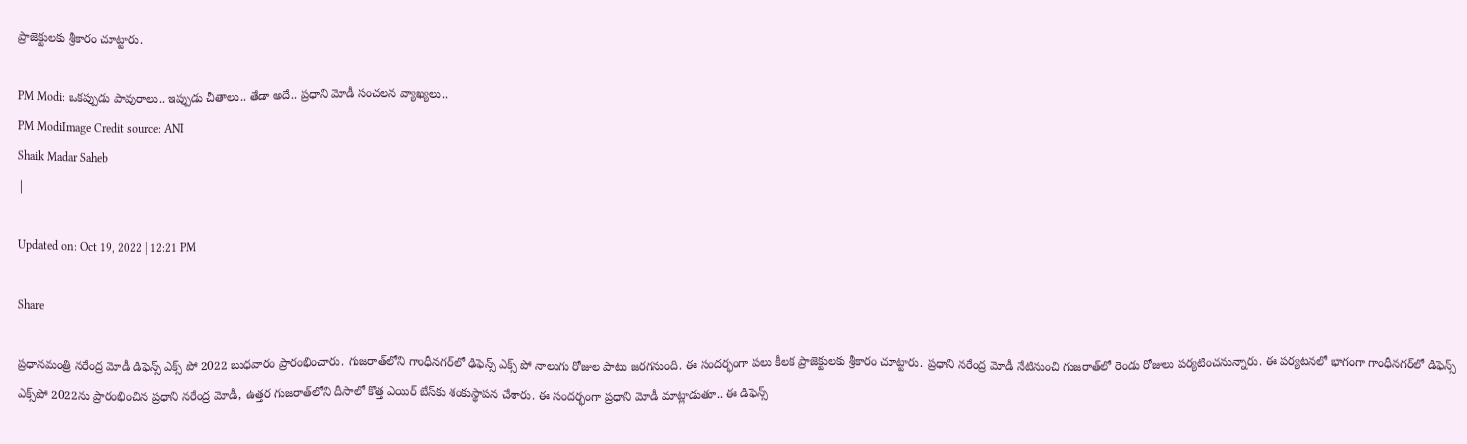ప్రాజెక్టులకు శ్రీకారం చూట్టారు.

PM Modi: ఒకప్పుడు పావురాలు.. ఇప్పుడు చీతాలు.. తేడా అదే.. ప్రధాని మోడీ సంచలన వ్యాఖ్యలు..
PM ModiImage Credit source: ANI
Shaik Madar Saheb
|

Updated on: Oct 19, 2022 | 12:21 PM

Share

ప్రధానమంత్రి నరేంద్ర మోడీ డిఫెన్స్‌ ఎక్స్‌ పో 2022 బుధవారం ప్రారంభించారు. గుజరాత్‌‌లోని గాంధీనగర్‌లో ఢిఫెన్స్ ఎక్స్ పో నాలుగు రోజుల పాటు జరగనుంది. ఈ సందర్భంగా పలు కీలక ప్రాజెక్టులకు శ్రీకారం చూట్టారు. ప్రధాని నరేంద్ర మోడీ నేటినుంచి గుజరాత్‌లో రెండు రోజులు పర్యటించనున్నారు. ఈ పర్యటనలో భాగంగా గాంధీనగర్‌లో డిఫెన్స్ ఎక్స్‌పో 2022ను ప్రారంభించిన ప్రధాని నరేంద్ర మోడీ, ఉత్తర గుజరాత్‌లోని దీసాలో కొత్త ఎయిర్ బేస్‌కు శంకుస్థాపన చేశారు. ఈ సందర్భంగా ప్రధాని మోడీ మాట్లాడుతూ.. ఈ డిఫెన్స్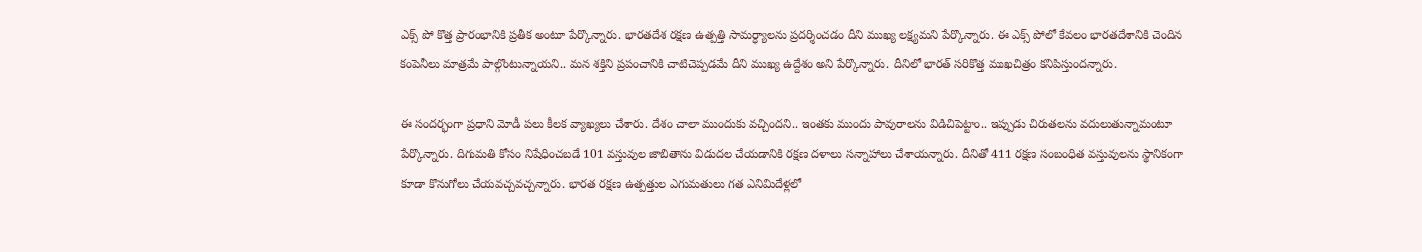ఎక్స్ పో కొత్త ప్రారంభానికి ప్రతీక అంటూ పేర్కొన్నారు. భారతదేశ రక్షణ ఉత్పత్తి సామర్ధ్యాలను ప్రదర్శించడం దీని ముఖ్య లక్ష్యమని పేర్కొన్నారు. ఈ ఎక్స్ పోలో కేవలం భారతదేశానికి చెందిన కంపెనీలు మాత్రమే పాల్గొంటున్నాయని.. మన శక్తిని ప్రపంచానికి చాటిచెప్పడమే దీని ముఖ్య ఉద్దేశం అని పేర్కొన్నారు. దీనిలో భారత్ సరికొత్త ముఖచిత్రం కనిపిస్తుందన్నారు.

ఈ సందర్భంగా ప్రధాని మోడీ పలు కీలక వ్యాఖ్యలు చేశారు. దేశం చాలా ముందుకు వచ్చిందని.. ఇంతకు ముందు పావురాలను విడిచిపెట్టాం.. ఇప్పుడు చిరుతలను వదులుతున్నామంటూ పేర్కొన్నారు. దిగుమతి కోసం నిషేధించబడే 101 వస్తువుల జాబితాను విడుదల చేయడానికి రక్షణ దళాలు సన్నాహాలు చేశాయన్నారు. దీనితో 411 రక్షణ సంబంధిత వస్తువులను స్థానికంగా కూడా కొనుగోలు చేయవచ్చవచ్చన్నారు. భారత రక్షణ ఉత్పత్తుల ఎగుమతులు గత ఎనిమిదేళ్లలో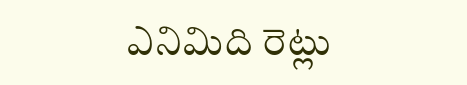ఎనిమిది రెట్లు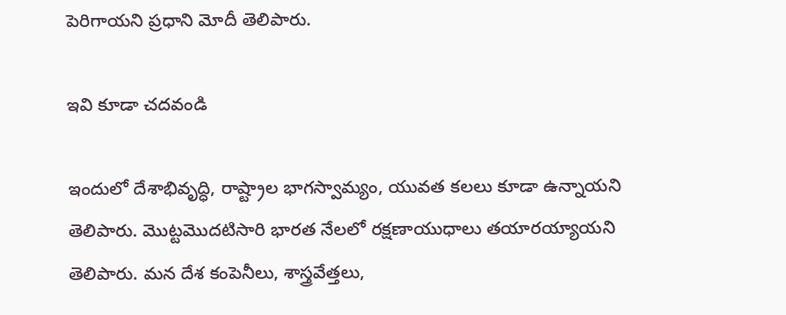పెరిగాయని ప్రధాని మోదీ తెలిపారు.

ఇవి కూడా చదవండి

ఇందులో దేశాభివృద్ధి, రాష్ట్రాల భాగస్వామ్యం, యువత కలలు కూడా ఉన్నాయని తెలిపారు. మొట్టమొదటిసారి భారత నేలలో రక్షణాయుధాలు తయారయ్యాయని తెలిపారు. మన దేశ కంపెనీలు, శాస్త్రవేత్తలు,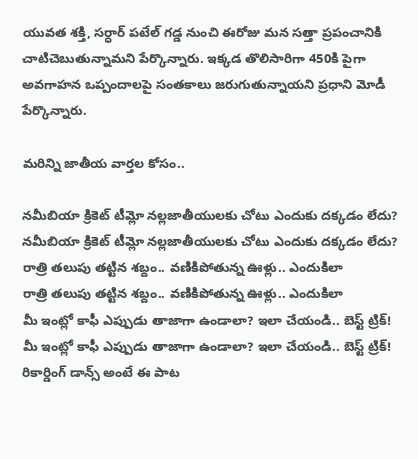యువత శక్తి, సర్ధార్ పటేల్ గడ్డ నుంచి ఈరోజు మన సత్తా ప్రపంచానికి చాటిచెబుతున్నామని పేర్కొన్నారు. ఇక్కడ తొలిసారిగా 450కి పైగా అవగాహన ఒప్పందాలపై సంతకాలు జరుగుతున్నాయని ప్రధాని మోడీ పేర్కొన్నారు.

మరిన్ని జాతీయ వార్తల కోసం..

నమీబియా క్రికెట్ టీమ్లో నల్లజాతీయులకు చోటు ఎందుకు దక్కడం లేదు?
నమీబియా క్రికెట్ టీమ్లో నల్లజాతీయులకు చోటు ఎందుకు దక్కడం లేదు?
రాత్రి తలుపు తట్టిన శబ్దం.. వణికిపోతున్న ఊళ్లు.. ఎందుకిలా
రాత్రి తలుపు తట్టిన శబ్దం.. వణికిపోతున్న ఊళ్లు.. ఎందుకిలా
మీ ఇంట్లో కాఫీ ఎప్పుడు తాజాగా ఉండాలా? ఇలా చేయండి.. బెస్ట్ ట్రిక్!
మీ ఇంట్లో కాఫీ ఎప్పుడు తాజాగా ఉండాలా? ఇలా చేయండి.. బెస్ట్ ట్రిక్!
రికార్డింగ్ డాన్స్ అంటే ఈ పాట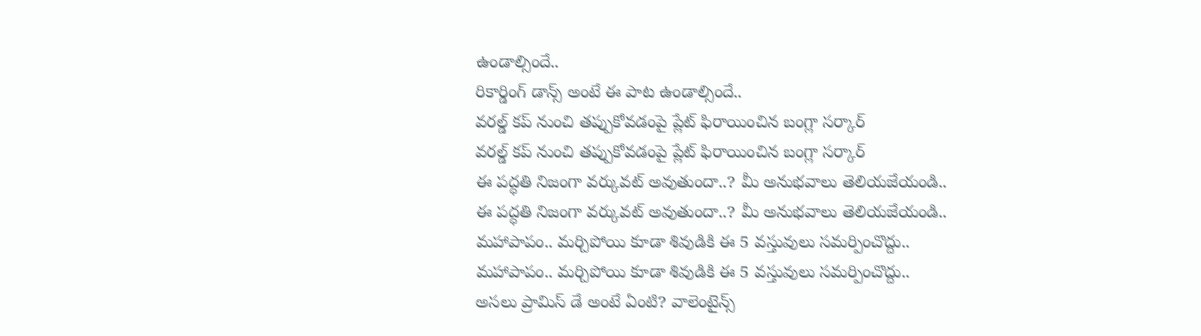ఉండాల్సిందే..
రికార్డింగ్ డాన్స్ అంటే ఈ పాట ఉండాల్సిందే..
వరల్డ్ కప్ నుంచి తప్పుకోవడంపై ప్లేట్ ఫిరాయించిన బంగ్లా సర్కార్
వరల్డ్ కప్ నుంచి తప్పుకోవడంపై ప్లేట్ ఫిరాయించిన బంగ్లా సర్కార్
ఈ పద్ధతి నిజంగా వర్కువట్ అవుతుందా..? మీ అనుభవాలు తెలియజేయండి..
ఈ పద్ధతి నిజంగా వర్కువట్ అవుతుందా..? మీ అనుభవాలు తెలియజేయండి..
మహాపాపం.. మర్చిపోయి కూడా శివుడికి ఈ 5 వస్తువులు సమర్పించొద్దు..
మహాపాపం.. మర్చిపోయి కూడా శివుడికి ఈ 5 వస్తువులు సమర్పించొద్దు..
అసలు ప్రామిస్ డే అంటే ఏంటి? వాలెంటైన్స్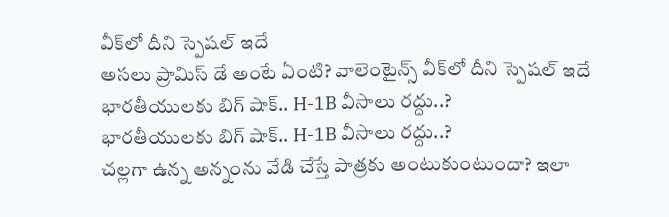వీక్‌లో దీని స్పెషల్ ఇదే
అసలు ప్రామిస్ డే అంటే ఏంటి? వాలెంటైన్స్ వీక్‌లో దీని స్పెషల్ ఇదే
భారతీయులకు బిగ్ షాక్.. H-1B వీసాలు రద్దు..?
భారతీయులకు బిగ్ షాక్.. H-1B వీసాలు రద్దు..?
చల్లగా ఉన్న అన్నంను వేడి చేస్తే పాత్రకు అంటుకుంటుందా? ఇలా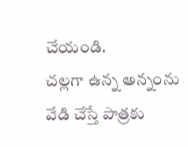చేయండి.
చల్లగా ఉన్న అన్నంను వేడి చేస్తే పాత్రకు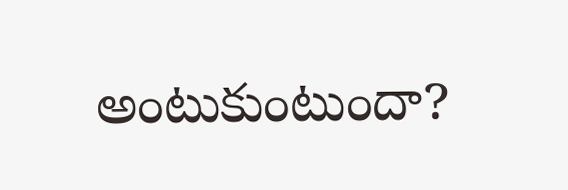అంటుకుంటుందా?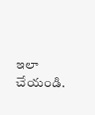ఇలా చేయండి.